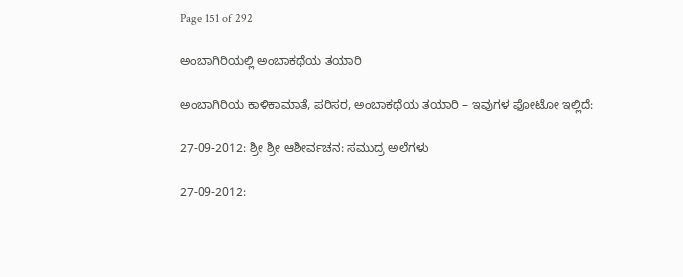Page 151 of 292

ಅಂಬಾಗಿರಿಯಲ್ಲಿ ಅಂಬಾಕಥೆಯ ತಯಾರಿ

ಅಂಬಾಗಿರಿಯ ಕಾಳಿಕಾಮಾತೆ, ಪರಿಸರ, ಅಂಬಾಕಥೆಯ ತಯಾರಿ – ಇವುಗಳ ಫೋಟೋ ಇಲ್ಲಿದೆ:

27-09-2012: ಶ್ರೀ ಶ್ರೀ ಆಶೀರ್ವಚನ: ಸಮುದ್ರ ಅಲೆಗಳು

27-09-2012: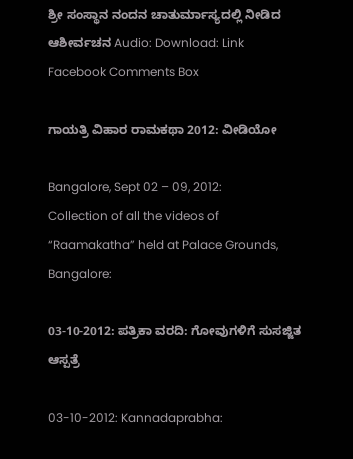ಶ್ರೀ ಸಂಸ್ಥಾನ ನಂದನ ಚಾತುರ್ಮಾಸ್ಯದಲ್ಲಿ ನೀಡಿದ ಆಶೀರ್ವಚನ Audio: Download: Link Facebook Comments Box

ಗಾಯತ್ರಿ ವಿಹಾರ ರಾಮಕಥಾ 2012: ವೀಡಿಯೋ

Bangalore, Sept 02 – 09, 2012:
Collection of all the videos of “Raamakatha” held at Palace Grounds, Bangalore:

03-10-2012: ಪತ್ರಿಕಾ ವರದಿ: ಗೋವುಗಳಿಗೆ ಸುಸಜ್ಜಿತ ಆಸ್ಪತ್ರೆ

03-10-2012: Kannadaprabha: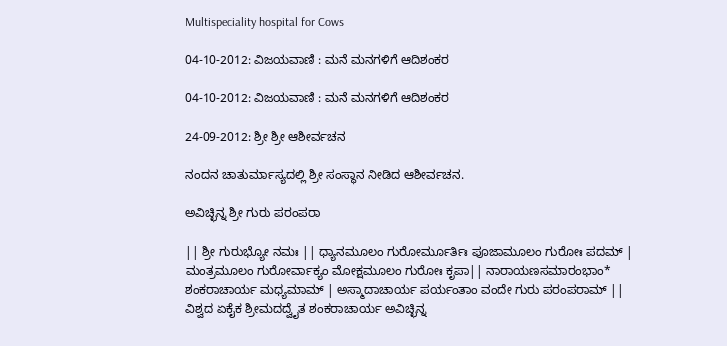Multispeciality hospital for Cows

04-10-2012: ವಿಜಯವಾಣಿ : ಮನೆ ಮನಗಳಿಗೆ ಆದಿಶಂಕರ

04-10-2012: ವಿಜಯವಾಣಿ : ಮನೆ ಮನಗಳಿಗೆ ಆದಿಶಂಕರ

24-09-2012: ಶ್ರೀ ಶ್ರೀ ಆಶೀರ್ವಚನ

ನಂದನ ಚಾತುರ್ಮಾಸ್ಯದಲ್ಲಿ ಶ್ರೀ ಸಂಸ್ಥಾನ ನೀಡಿದ ಆಶೀರ್ವಚನ.

ಅವಿಚ್ಛಿನ್ನ ಶ್ರೀ ಗುರು ಪರಂಪರಾ

|| ಶ್ರೀ ಗುರುಭ್ಯೋ ನಮಃ || ಧ್ಯಾನಮೂಲಂ ಗುರೋರ್ಮೂರ್ತಿಃ ಪೂಜಾಮೂಲಂ ಗುರೋಃ ಪದಮ್ | ಮಂತ್ರಮೂಲಂ ಗುರೋರ್ವಾಕ್ಯಂ ಮೋಕ್ಷಮೂಲಂ ಗುರೋಃ ಕೃಪಾ|| ನಾರಾಯಣಸಮಾರಂಭಾಂ* ಶಂಕರಾಚಾರ್ಯ ಮಧ್ಯಮಾಮ್ | ಅಸ್ಮಾದಾಚಾರ್ಯ ಪರ್ಯಂತಾಂ ವಂದೇ ಗುರು ಪರಂಪರಾಮ್ || ವಿಶ್ವದ ಏಕೈಕ ಶ್ರೀಮದದ್ವೈತ ಶಂಕರಾಚಾರ್ಯ ಅವಿಚ್ಛಿನ್ನ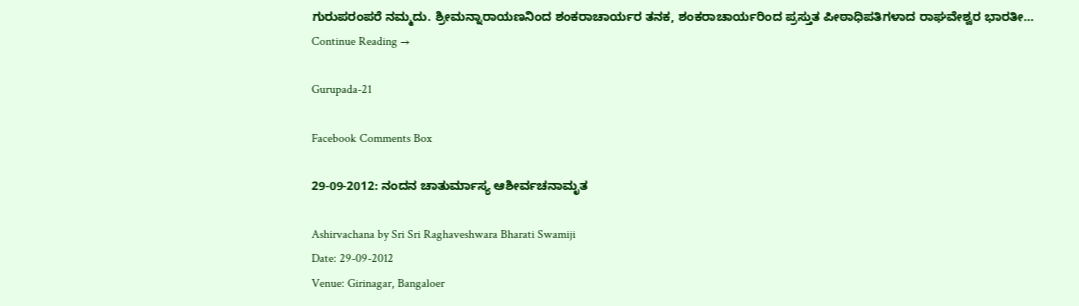ಗುರುಪರಂಪರೆ ನಮ್ಮದು. ಶ್ರೀಮನ್ನಾರಾಯಣನಿಂದ ಶಂಕರಾಚಾರ್ಯರ ತನಕ, ಶಂಕರಾಚಾರ್ಯರಿಂದ ಪ್ರಸ್ತುತ ಪೀಠಾಧಿಪತಿಗಳಾದ ರಾಘವೇಶ್ವರ ಭಾರತೀ… Continue Reading →

Gurupada-21

Facebook Comments Box

29-09-2012: ನಂದನ ಚಾತುರ್ಮಾಸ್ಯ ಆಶೀರ್ವಚನಾಮೃತ

Ashirvachana by Sri Sri Raghaveshwara Bharati Swamiji
Date: 29-09-2012
Venue: Girinagar, Bangaloer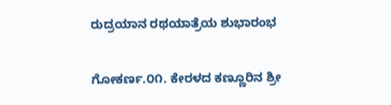ರುದ್ರಯಾನ ರಥಯಾತ್ರೆಯ ಶುಭಾರಂಭ

ಗೋಕರ್ಣ.೦೧. ಕೇರಳದ ಕಣ್ಣೂರಿನ ಶ್ರೀ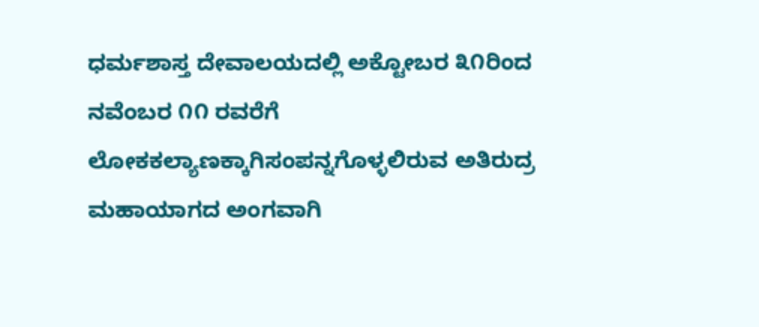ಧರ್ಮಶಾಸ್ತ ದೇವಾಲಯದಲ್ಲಿ ಅಕ್ಟೋಬರ ೩೧ರಿಂದ ನವೆಂಬರ ೧೧ ರವರೆಗೆ ಲೋಕಕಲ್ಯಾಣಕ್ಕಾಗಿಸಂಪನ್ನಗೊಳ್ಳಲಿರುವ ಅತಿರುದ್ರ ಮಹಾಯಾಗದ ಅಂಗವಾಗಿ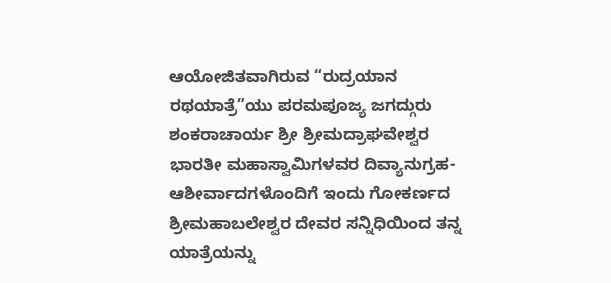ಆಯೋಜಿತವಾಗಿರುವ “ರುದ್ರಯಾನ ರಥಯಾತ್ರೆ”ಯು ಪರಮಪೂಜ್ಯ ಜಗದ್ಗುರು ಶಂಕರಾಚಾರ್ಯ ಶ್ರೀ ಶ್ರೀಮದ್ರಾಘವೇಶ್ವರ ಭಾರತೀ ಮಹಾಸ್ವಾಮಿಗಳವರ ದಿವ್ಯಾನುಗ್ರಹ-ಆಶೀರ್ವಾದಗಳೊಂದಿಗೆ ಇಂದು ಗೋಕರ್ಣದ ಶ್ರೀಮಹಾಬಲೇಶ್ವರ ದೇವರ ಸನ್ನಿಧಿಯಿಂದ ತನ್ನ ಯಾತ್ರೆಯನ್ನು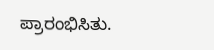ಪ್ರಾರಂಭಿಸಿತು.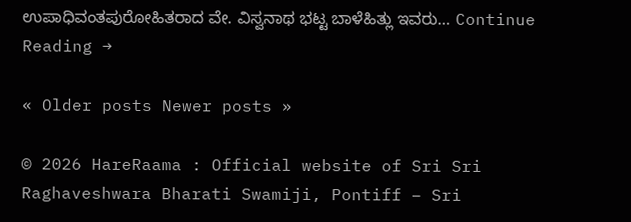ಉಪಾಧಿವಂತಪುರೋಹಿತರಾದ ವೇ. ವಿಸ್ವನಾಥ ಭಟ್ಟ ಬಾಳೆಹಿತ್ಲು ಇವರು… Continue Reading →

« Older posts Newer posts »

© 2026 HareRaama : Official website of Sri Sri Raghaveshwara Bharati Swamiji, Pontiff – Sri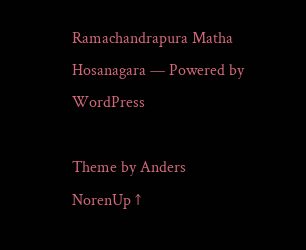Ramachandrapura Matha Hosanagara — Powered by WordPress

Theme by Anders NorenUp ↑